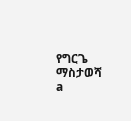የግርጌ ማስታወሻ
a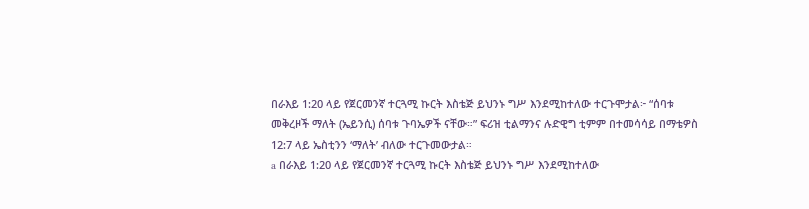በራእይ 1:20 ላይ የጀርመንኛ ተርጓሚ ኩርት እስቴጅ ይህንኑ ግሥ እንደሚከተለው ተርጉሞታል፦ “ሰባቱ መቅረዞች ማለት (ኤይንሲ) ሰባቱ ጉባኤዎች ናቸው።” ፍሪዝ ቲልማንና ሉድዊግ ቲምም በተመሳሳይ በማቴዎስ 12:7 ላይ ኤስቲንን ‘ማለት’ ብለው ተርጉመውታል።
a በራእይ 1:20 ላይ የጀርመንኛ ተርጓሚ ኩርት እስቴጅ ይህንኑ ግሥ እንደሚከተለው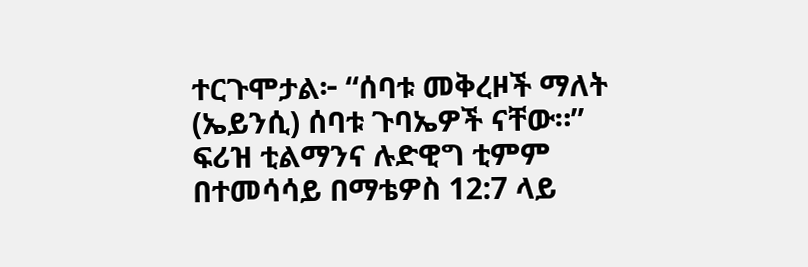ተርጉሞታል፦ “ሰባቱ መቅረዞች ማለት (ኤይንሲ) ሰባቱ ጉባኤዎች ናቸው።” ፍሪዝ ቲልማንና ሉድዊግ ቲምም በተመሳሳይ በማቴዎስ 12:7 ላይ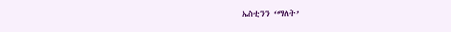ኤስቲንን ‘ማለት’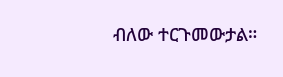ብለው ተርጉመውታል።